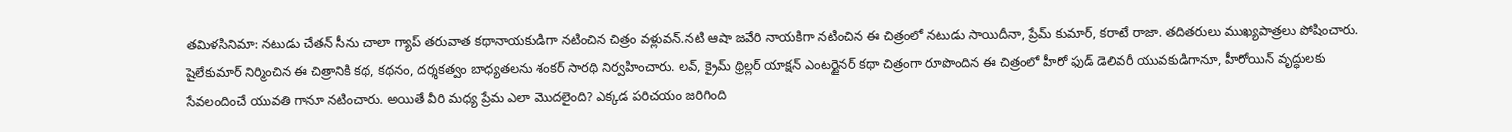తమిళసినిమా: నటుడు చేతన్ సీను చాలా గ్యాప్ తరువాత కథానాయకుడిగా నటించిన చిత్రం వళ్లువన్.నటి ఆషా జవేరి నాయకిగా నటించిన ఈ చిత్రంలో నటుడు సాయిదీనా, ప్రేమ్ కుమార్, కరాటే రాజా. తదితరులు ముఖ్యపాత్రలు పోషించారు. షైలేకుమార్ నిర్మించిన ఈ చిత్రానికి కథ, కథనం, దర్శకత్వం బాధ్యతలను శంకర్ సారథి నిర్వహించారు. లవ్, క్రైమ్ థ్రిల్లర్ యాక్షన్ ఎంటర్టైనర్ కథా చిత్రంగా రూపొందిన ఈ చిత్రంలో హీరో ఫుడ్ డెలివరీ యువకుడిగానూ, హీరోయిన్ వృద్ధులకు సేవలందించే యువతి గానూ నటించారు. అయితే వీరి మధ్య ప్రేమ ఎలా మొదలైంది? ఎక్కడ పరిచయం జరిగింది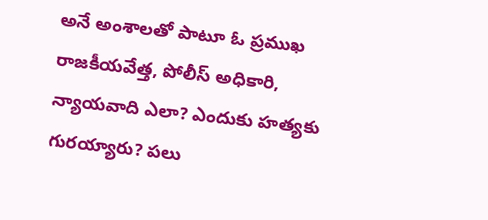అనే అంశాలతో పాటూ ఓ ప్రముఖ రాజకీయవేత్త, పోలీస్ అధికారి, న్యాయవాది ఎలా? ఎందుకు హత్యకు గురయ్యారు? పలు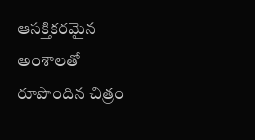ఆసక్తికరమైన అంశాలతో రూపొందిన చిత్రం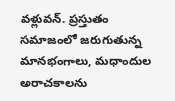వళ్లువన్. ప్రస్తుతం సమాజంలో జరుగుతున్న మానభంగాలు, మధాందుల అరాచకాలను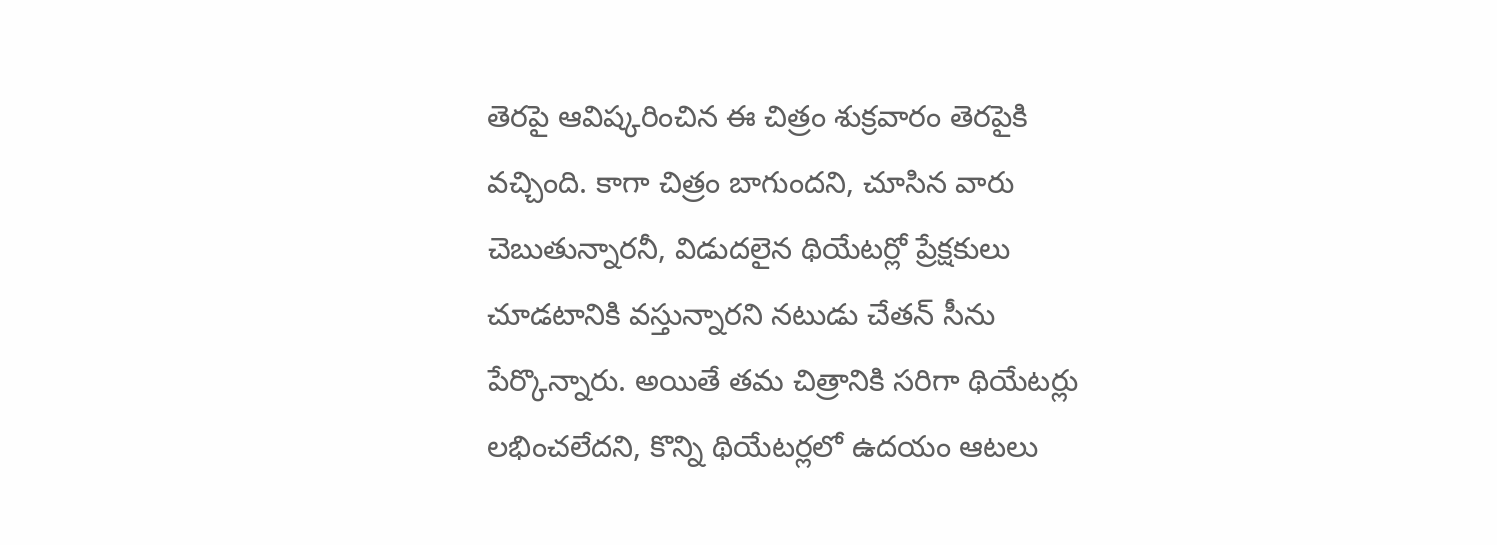తెరపై ఆవిష్కరించిన ఈ చిత్రం శుక్రవారం తెరపైకి వచ్చింది. కాగా చిత్రం బాగుందని, చూసిన వారు చెబుతున్నారనీ, విడుదలైన థియేటర్లో ప్రేక్షకులు చూడటానికి వస్తున్నారని నటుడు చేతన్ సీను పేర్కొన్నారు. అయితే తమ చిత్రానికి సరిగా థియేటర్లు లభించలేదని, కొన్ని థియేటర్లలో ఉదయం ఆటలు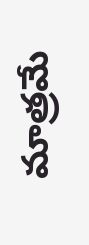మాత్రమే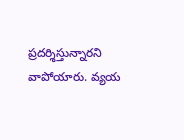ప్రదర్శిస్తున్నారని వాపోయారు. వ్యయ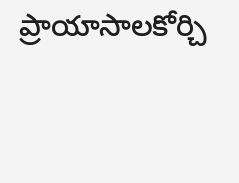ప్రాయాసాలకోర్చి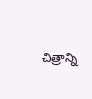చిత్రాన్ని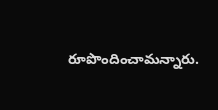రూపొందించామన్నారు.